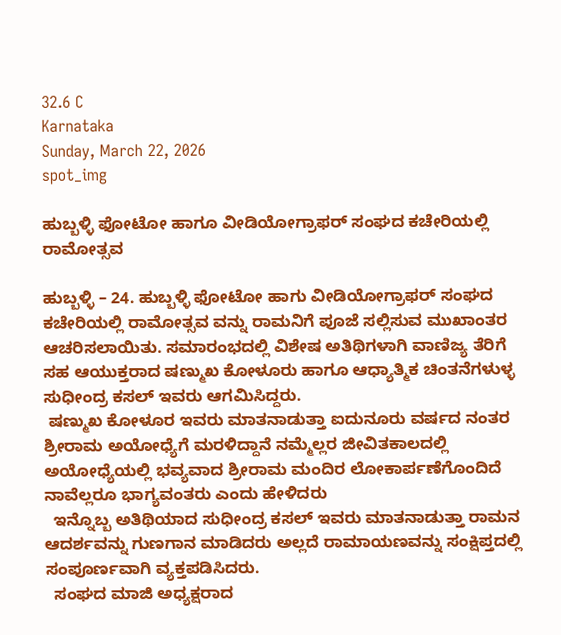32.6 C
Karnataka
Sunday, March 22, 2026
spot_img

ಹುಬ್ಬಳ್ಳಿ ಫೋಟೋ ಹಾಗೂ ವೀಡಿಯೋಗ್ರಾಫರ್ ಸಂಘದ ಕಚೇರಿಯಲ್ಲಿ ರಾಮೋತ್ಸವ

ಹುಬ್ಬಳ್ಳಿ – 24. ಹುಬ್ಬಳ್ಳಿ ಫೋಟೋ ಹಾಗು ವೀಡಿಯೋಗ್ರಾಫರ್ ಸಂಘದ ಕಚೇರಿಯಲ್ಲಿ ರಾಮೋತ್ಸವ ವನ್ನು ರಾಮನಿಗೆ ಪೂಜೆ ಸಲ್ಲಿಸುವ ಮುಖಾಂತರ ಆಚರಿಸಲಾಯಿತು. ಸಮಾರಂಭದಲ್ಲಿ ವಿಶೇಷ ಅತಿಥಿಗಳಾಗಿ ವಾಣಿಜ್ಯ ತೆರಿಗೆ ಸಹ ಆಯುಕ್ತರಾದ ಷಣ್ಮುಖ ಕೋಳೂರು ಹಾಗೂ ಆಧ್ಯಾತ್ಮಿಕ ಚಿಂತನೆಗಳುಳ್ಳ ಸುಧೀಂದ್ರ ಕಸಲ್ ಇವರು ಆಗಮಿಸಿದ್ದರು.
 ಷಣ್ಮುಖ ಕೋಳೂರ ಇವರು ಮಾತನಾಡುತ್ತಾ ಐದುನೂರು ವರ್ಷದ ನಂತರ ಶ್ರೀರಾಮ ಅಯೋಧ್ಯೆಗೆ ಮರಳಿದ್ದಾನೆ ನಮ್ಮೆಲ್ಲರ ಜೀವಿತಕಾಲದಲ್ಲಿ ಅಯೋಧ್ಯೆಯಲ್ಲಿ ಭವ್ಯವಾದ ಶ್ರೀರಾಮ ಮಂದಿರ ಲೋಕಾರ್ಪಣೆಗೊಂದಿದೆ ನಾವೆಲ್ಲರೂ ಭಾಗ್ಯವಂತರು ಎಂದು ಹೇಳಿದರು
  ಇನ್ನೊಬ್ಬ ಅತಿಥಿಯಾದ ಸುಧೀಂದ್ರ ಕಸಲ್ ಇವರು ಮಾತನಾಡುತ್ತಾ ರಾಮನ ಆದರ್ಶವನ್ನು ಗುಣಗಾನ ಮಾಡಿದರು ಅಲ್ಲದೆ ರಾಮಾಯಣವನ್ನು ಸಂಕ್ಷಿಪ್ತದಲ್ಲಿ ಸಂಪೂರ್ಣವಾಗಿ ವ್ಯಕ್ತಪಡಿಸಿದರು.
  ಸಂಘದ ಮಾಜಿ ಅಧ್ಯಕ್ಷರಾದ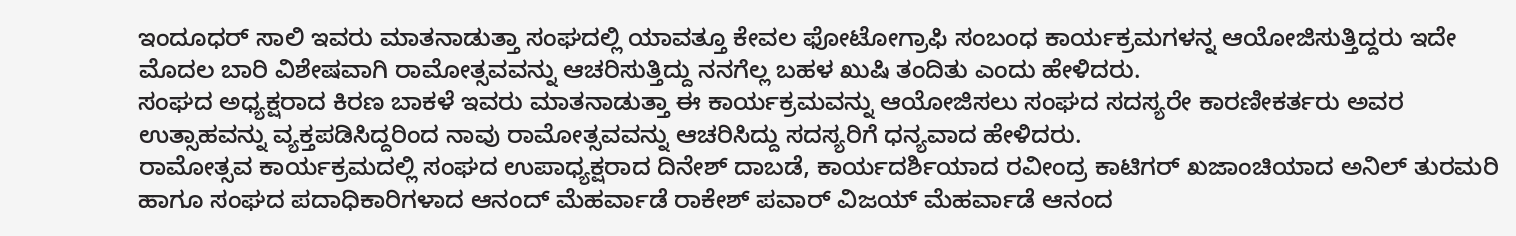ಇಂದೂಧರ್ ಸಾಲಿ ಇವರು ಮಾತನಾಡುತ್ತಾ ಸಂಘದಲ್ಲಿ ಯಾವತ್ತೂ ಕೇವಲ ಫೋಟೋಗ್ರಾಫಿ ಸಂಬಂಧ ಕಾರ್ಯಕ್ರಮಗಳನ್ನ ಆಯೋಜಿಸುತ್ತಿದ್ದರು ಇದೇ ಮೊದಲ ಬಾರಿ ವಿಶೇಷವಾಗಿ ರಾಮೋತ್ಸವವನ್ನು ಆಚರಿಸುತ್ತಿದ್ದು ನನಗೆಲ್ಲ ಬಹಳ ಖುಷಿ ತಂದಿತು ಎಂದು ಹೇಳಿದರು.
ಸಂಘದ ಅಧ್ಯಕ್ಷರಾದ ಕಿರಣ ಬಾಕಳೆ ಇವರು ಮಾತನಾಡುತ್ತಾ ಈ ಕಾರ್ಯಕ್ರಮವನ್ನು ಆಯೋಜಿಸಲು ಸಂಘದ ಸದಸ್ಯರೇ ಕಾರಣೀಕರ್ತರು ಅವರ ಉತ್ಸಾಹವನ್ನು ವ್ಯಕ್ತಪಡಿಸಿದ್ದರಿಂದ ನಾವು ರಾಮೋತ್ಸವವನ್ನು ಆಚರಿಸಿದ್ದು ಸದಸ್ಯರಿಗೆ ಧನ್ಯವಾದ ಹೇಳಿದರು.
ರಾಮೋತ್ಸವ ಕಾರ್ಯಕ್ರಮದಲ್ಲಿ ಸಂಘದ ಉಪಾಧ್ಯಕ್ಷರಾದ ದಿನೇಶ್ ದಾಬಡೆ, ಕಾರ್ಯದರ್ಶಿಯಾದ ರವೀಂದ್ರ ಕಾಟಿಗರ್ ಖಜಾಂಚಿಯಾದ ಅನಿಲ್ ತುರಮರಿ ಹಾಗೂ ಸಂಘದ ಪದಾಧಿಕಾರಿಗಳಾದ ಆನಂದ್ ಮೆಹರ್ವಾಡೆ ರಾಕೇಶ್ ಪವಾರ್ ವಿಜಯ್ ಮೆಹರ್ವಾಡೆ ಆನಂದ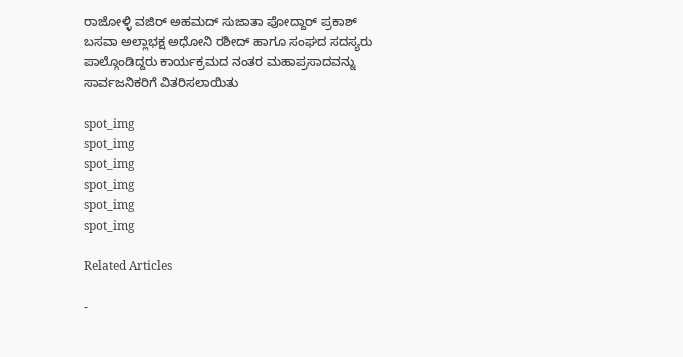ರಾಜೋಳ್ಳಿ ವಜಿರ್ ಅಹಮದ್ ಸುಜಾತಾ ಪೋದ್ದಾರ್ ಪ್ರಕಾಶ್ ಬಸವಾ ಅಲ್ಲಾಭಕ್ಷ ಅಧೋನಿ ರಶೀದ್ ಹಾಗೂ ಸಂಘದ ಸದಸ್ಯರು ಪಾಲ್ಗೊಂಡಿದ್ದರು ಕಾರ್ಯಕ್ರಮದ ನಂತರ ಮಹಾಪ್ರಸಾದವನ್ನು ಸಾರ್ವಜನಿಕರಿಗೆ ವಿತರಿಸಲಾಯಿತು

spot_img
spot_img
spot_img
spot_img
spot_img
spot_img

Related Articles

-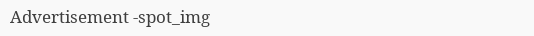Advertisement -spot_img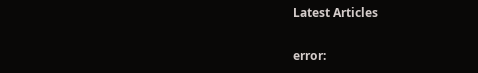Latest Articles

error: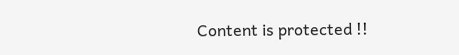Content is protected !!